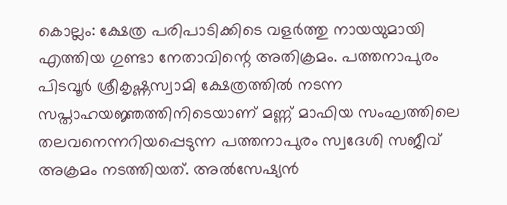കൊല്ലം: ക്ഷേത്ര പരിപാടിക്കിടെ വളർത്തു നായയുമായി എത്തിയ ഗുണ്ടാ നേതാവിന്റെ അതിക്രമം. പത്തനാപുരം പിടവൂർ ശ്രീകൃഷ്ണസ്വാമി ക്ഷേത്രത്തിൽ നടന്ന സപ്താഹയജ്ഞത്തിനിടെയാണ് മണ്ണ് മാഫിയ സംഘത്തിലെ തലവനെന്നറിയപ്പെടുന്ന പത്തനാപുരം സ്വദേശി സജീവ് അക്രമം നടത്തിയത്. അൽസേഷ്യൻ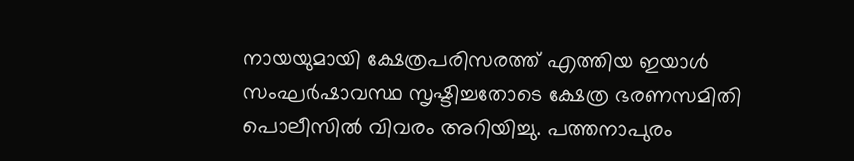നായയുമായി ക്ഷേത്രപരിസരത്ത് എത്തിയ ഇയാൾ സംഘർഷാവസ്ഥ സൃഷ്ടിച്ചതോടെ ക്ഷേത്ര ഭരണസമിതി പൊലീസിൽ വിവരം അറിയിച്ചു. പത്തനാപുരം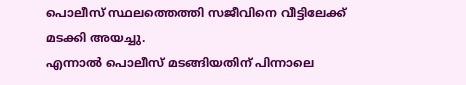പൊലീസ് സ്ഥലത്തെത്തി സജീവിനെ വീട്ടിലേക്ക് മടക്കി അയച്ചു.
എന്നാൽ പൊലീസ് മടങ്ങിയതിന് പിന്നാലെ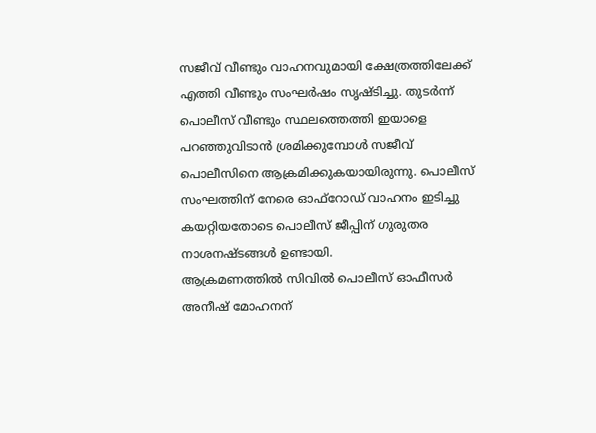സജീവ് വീണ്ടും വാഹനവുമായി ക്ഷേത്രത്തിലേക്ക് എത്തി വീണ്ടും സംഘർഷം സൃഷ്ടിച്ചു. തുടർന്ന് പൊലീസ് വീണ്ടും സ്ഥലത്തെത്തി ഇയാളെ പറഞ്ഞുവിടാൻ ശ്രമിക്കുമ്പോൾ സജീവ് പൊലീസിനെ ആക്രമിക്കുകയായിരുന്നു. പൊലീസ് സംഘത്തിന് നേരെ ഓഫ്റോഡ് വാഹനം ഇടിച്ചു കയറ്റിയതോടെ പൊലീസ് ജീപ്പിന് ഗുരുതര നാശനഷ്ടങ്ങൾ ഉണ്ടായി.
ആക്രമണത്തിൽ സിവിൽ പൊലീസ് ഓഫീസർ അനീഷ് മോഹനന്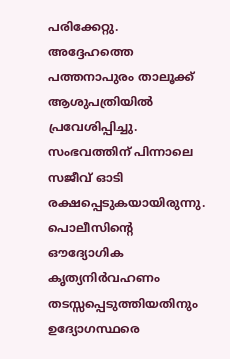പരിക്കേറ്റു. അദ്ദേഹത്തെ പത്തനാപുരം താലൂക്ക് ആശുപത്രിയിൽ പ്രവേശിപ്പിച്ചു. സംഭവത്തിന് പിന്നാലെ സജീവ് ഓടി രക്ഷപ്പെടുകയായിരുന്നു.
പൊലീസിന്റെ ഔദ്യോഗിക കൃത്യനിർവഹണം തടസ്സപ്പെടുത്തിയതിനും ഉദ്യോഗസ്ഥരെ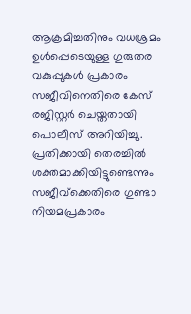ആക്രമിച്ചതിനും വധശ്രമം ഉൾപ്പെടെയുള്ള ഗുരുതര വകുപ്പുകൾ പ്രകാരം സജീവിനെതിരെ കേസ് രജിസ്റ്റർ ചെയ്തതായി പൊലീസ് അറിയിച്ചു. പ്രതിക്കായി തെരച്ചിൽ ശക്തമാക്കിയിട്ടുണ്ടെന്നും സജീവ്ക്കെതിരെ ഗുണ്ടാ നിയമപ്രകാരം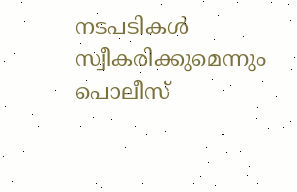നടപടികൾ സ്വീകരിക്കുമെന്നും പൊലീസ്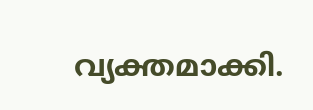വ്യക്തമാക്കി.